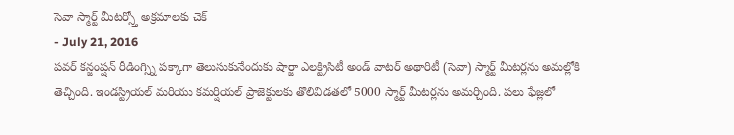సెవా స్మార్ట్ మీటర్స్తో అక్రమాలకు చెక్
- July 21, 2016
పవర్ కన్జంప్షన్ రీడింగ్స్ని పక్కాగా తెలుసుకునేందుకు షార్జా ఎలక్ట్రిసిటీ అండ్ వాటర్ అథారిటీ (సెవా) స్మార్ట్ మీటర్లను అమల్లోకి తెచ్చింది. ఇండస్ట్రియల్ మరియు కమర్షియల్ ప్రాజెక్టులకు తొలివిడతలో 5000 స్మార్ట్ మీటర్లను అమర్చింది. పలు ఫేజ్లలో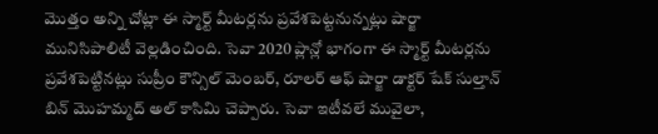మొత్తం అన్ని చోట్లా ఈ స్మార్ట్ మీటర్లను ప్రవేశపెట్టనున్నట్లు షార్జా మునిసిపాలిటీ వెల్లడించింది. సెవా 2020 ప్లాన్లో భాగంగా ఈ స్మార్ట్ మీటర్లను ప్రవేశపెట్టినట్లు సుప్రీం కౌన్సిల్ మెంబర్, రూలర్ ఆఫ్ షార్జా డాక్టర్ షేక్ సుల్తాన్ బిన్ మొహమ్మద్ అల్ కాసిమి చెప్పారు. సెవా ఇటీవలే మువైలా,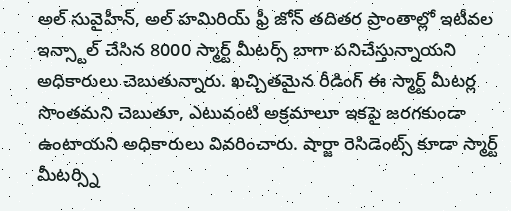అల్ సువైహీన్, అల్ హమిరియ్ ఫ్రీ జోన్ తదితర ప్రాంతాల్లో ఇటీవల ఇన్స్టాల్ చేసిన 8000 స్మార్ట్ మీటర్స్ బాగా పనిచేస్తున్నాయని అధికారులు చెబుతున్నారు. ఖచ్చితమైన రీడింగ్ ఈ స్మార్ట్ మీటర్ల సొంతమని చెబుతూ, ఎటువంటి అక్రమాలూ ఇకపై జరగకుండా ఉంటాయని అధికారులు వివరించారు. షార్జా రెసిడెంట్స్ కూడా స్మార్ట్ మీటర్స్ని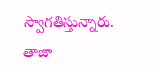స్వాగతిస్తున్నారు.
తాజా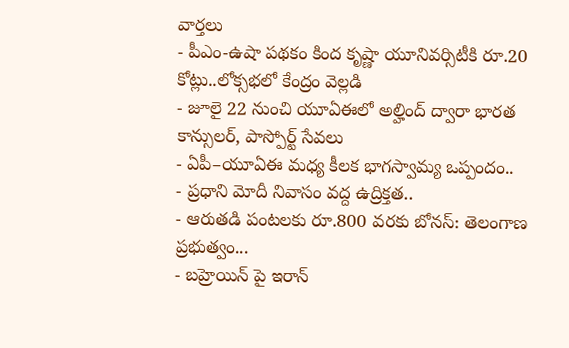వార్తలు
- పీఎం-ఉషా పథకం కింద కృష్ణా యూనివర్సిటీకి రూ.20 కోట్లు..లోక్సభలో కేంద్రం వెల్లడి
- జూలై 22 నుంచి యూఏఈలో అల్హింద్ ద్వారా భారత కాన్సులర్, పాస్పోర్ట్ సేవలు
- ఏపీ–యూఏఈ మధ్య కీలక భాగస్వామ్య ఒప్పందం..
- ప్రధాని మోదీ నివాసం వద్ద ఉద్రిక్తత..
- ఆరుతడి పంటలకు రూ.800 వరకు బోనస్: తెలంగాణ ప్రభుత్వం...
- బహ్రెయిన్ పై ఇరాన్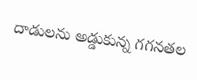దాడులను అడ్డుకున్న గగనతల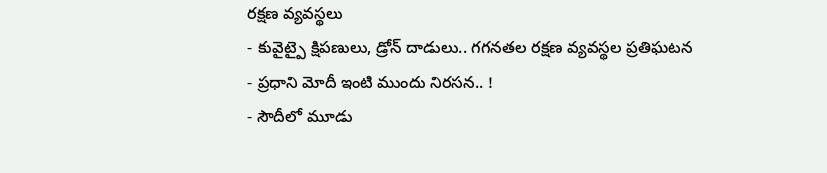రక్షణ వ్యవస్థలు
- కువైట్పై క్షిపణులు, డ్రోన్ దాడులు.. గగనతల రక్షణ వ్యవస్థల ప్రతిఘటన
- ప్రధాని మోదీ ఇంటి ముందు నిరసన.. !
- సౌదీలో మూడు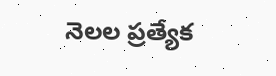నెలల ప్రత్యేక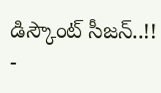డిస్కౌంట్ సీజన్..!!
-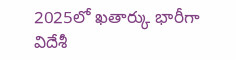2025లో ఖతార్కు భారీగా విదేశీ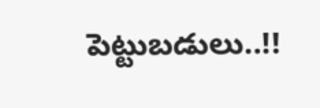పెట్టుబడులు..!!